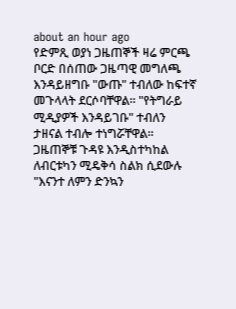about an hour ago
የድምጺ ወያነ ጋዜጠኞች ዛሬ ምርጫ ቦርድ በሰጠው ጋዜጣዊ መግለጫ እንዳይዘግቡ "ውጡ" ተብለው ከፍተኛ መጉላላት ደርሶባቸዋል። "የትግራይ ሚዲያዎች እንዳይገቡ" ተብለን ታዘናል ተብሎ ተነግሯቸዋል።
ጋዜጠኞቹ ጉዳዩ እንዲስተካከል ለብርቱካን ሚዴቅሳ ስልክ ሲደውሉ "እናንተ ለምን ድንኳን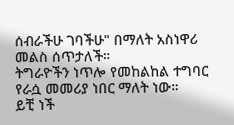ሰብራችሁ ገባችሁ" በማለት አስነዋሪ መልስ ሰጥታለች።
ትግራዮችን ነጥሎ የመከልከል ተግባር የራሷ መመሪያ ነበር ማለት ነው።
ይቺ ነች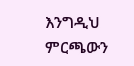እንግዲህ ምርጫውን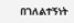በገለልተኝነት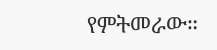የምትመራው።